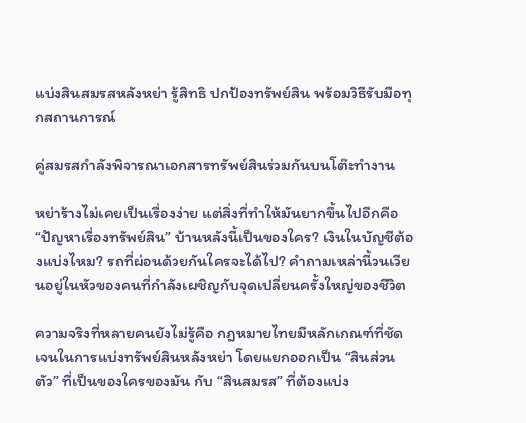แบ่งสินสมรสหลังหย่า รู้สิทธิ ปกป้องทรัพย์สิน พร้อมวิธีรับมือทุกสถานการณ์

คู่สมรสกำลังพิจารณาเอกสารทรัพย์สินร่วมกันบนโต๊ะทำงาน

หย่าร้างไม่เคยเป็นเรื่องง่าย แต่สิ่งที่ทำให้มันยากขึ้นไปอีกคือ “ปัญหาเรื่องทรัพย์สิน” บ้านหลังนี้เป็นของใคร? เงินในบัญชีต้องแบ่งไหม? รถที่ผ่อนด้วยกันใครจะได้ไป? คำถามเหล่านี้วนเวียนอยู่ในหัวของคนที่กำลังเผชิญกับจุดเปลี่ยนครั้งใหญ่ของชีวิต

ความจริงที่หลายคนยังไม่รู้คือ กฎหมายไทยมีหลักเกณฑ์ที่ชัดเจนในการแบ่งทรัพย์สินหลังหย่า โดยแยกออกเป็น “สินส่วนตัว” ที่เป็นของใครของมัน กับ “สินสมรส” ที่ต้องแบ่ง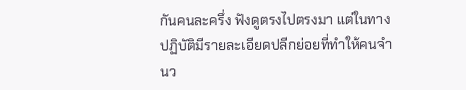กันคนละครึ่ง ฟังดูตรงไปตรงมา แต่ในทางปฏิบัติมีรายละเอียดปลีกย่อยที่ทำให้คนจำนว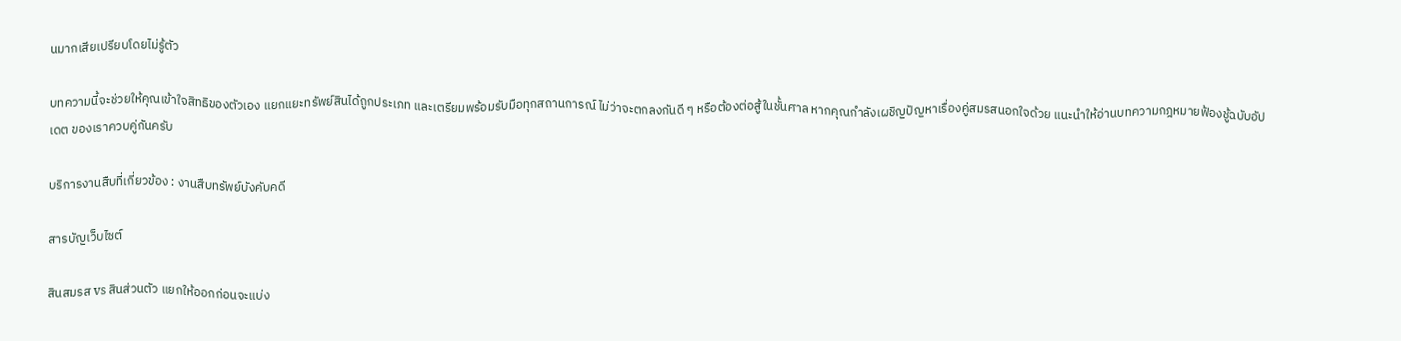นมากเสียเปรียบโดยไม่รู้ตัว

บทความนี้จะช่วยให้คุณเข้าใจสิทธิของตัวเอง แยกแยะทรัพย์สินได้ถูกประเภท และเตรียมพร้อมรับมือทุกสถานการณ์ ไม่ว่าจะตกลงกันดี ๆ หรือต้องต่อสู้ในชั้นศาล หากคุณกำลังเผชิญปัญหาเรื่องคู่สมรสนอกใจด้วย แนะนำให้อ่านบทความกฎหมายฟ้องชู้ฉบับอัปเดต ของเราควบคู่กันครับ

บริการงานสืบที่เกี่ยวข้อง : งานสืบทรัพย์บังคับคดี

สารบัญเว็บไซต์

สินสมรส vs สินส่วนตัว แยกให้ออกก่อนจะแบ่ง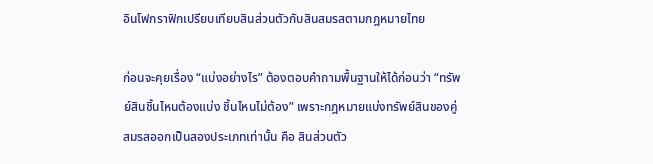อินโฟกราฟิกเปรียบเทียบสินส่วนตัวกับสินสมรสตามกฎหมายไทย

ก่อนจะคุยเรื่อง “แบ่งอย่างไร” ต้องตอบคำถามพื้นฐานให้ได้ก่อนว่า “ทรัพย์สินชิ้นไหนต้องแบ่ง ชิ้นไหนไม่ต้อง” เพราะกฎหมายแบ่งทรัพย์สินของคู่สมรสออกเป็นสองประเภทเท่านั้น คือ สินส่วนตัว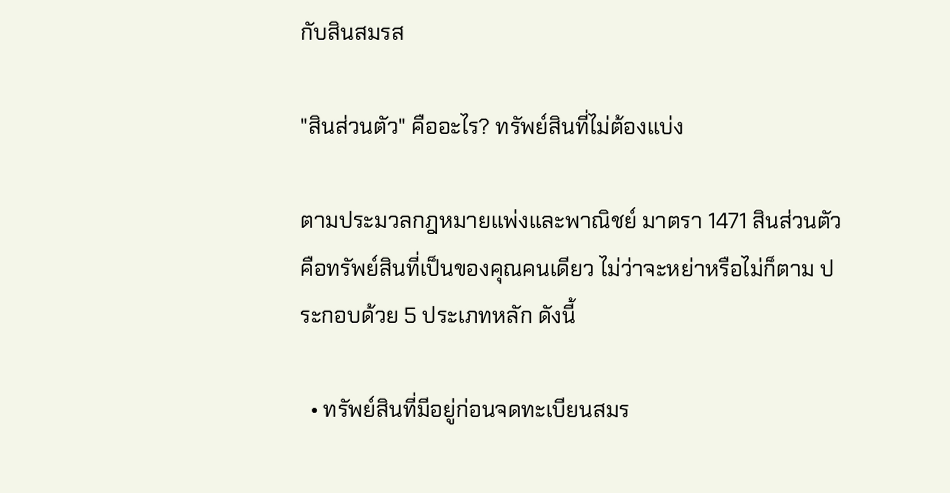กับสินสมรส

"สินส่วนตัว" คืออะไร? ทรัพย์สินที่ไม่ต้องแบ่ง

ตามประมวลกฎหมายแพ่งและพาณิชย์ มาตรา 1471 สินส่วนตัวคือทรัพย์สินที่เป็นของคุณคนเดียว ไม่ว่าจะหย่าหรือไม่ก็ตาม ประกอบด้วย 5 ประเภทหลัก ดังนี้

  • ทรัพย์สินที่มีอยู่ก่อนจดทะเบียนสมร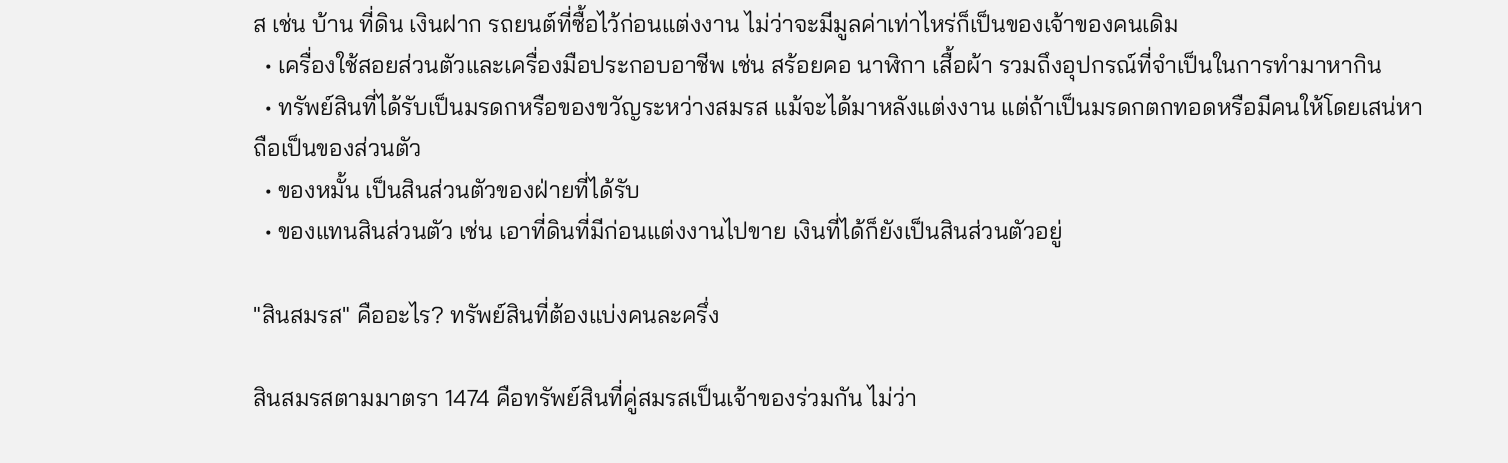ส เช่น บ้าน ที่ดิน เงินฝาก รถยนต์ที่ซื้อไว้ก่อนแต่งงาน ไม่ว่าจะมีมูลค่าเท่าไหร่ก็เป็นของเจ้าของคนเดิม
  • เครื่องใช้สอยส่วนตัวและเครื่องมือประกอบอาชีพ เช่น สร้อยคอ นาฬิกา เสื้อผ้า รวมถึงอุปกรณ์ที่จำเป็นในการทำมาหากิน
  • ทรัพย์สินที่ได้รับเป็นมรดกหรือของขวัญระหว่างสมรส แม้จะได้มาหลังแต่งงาน แต่ถ้าเป็นมรดกตกทอดหรือมีคนให้โดยเสน่หา ถือเป็นของส่วนตัว
  • ของหมั้น เป็นสินส่วนตัวของฝ่ายที่ได้รับ
  • ของแทนสินส่วนตัว เช่น เอาที่ดินที่มีก่อนแต่งงานไปขาย เงินที่ได้ก็ยังเป็นสินส่วนตัวอยู่

"สินสมรส" คืออะไร? ทรัพย์สินที่ต้องแบ่งคนละครึ่ง

สินสมรสตามมาตรา 1474 คือทรัพย์สินที่คู่สมรสเป็นเจ้าของร่วมกัน ไม่ว่า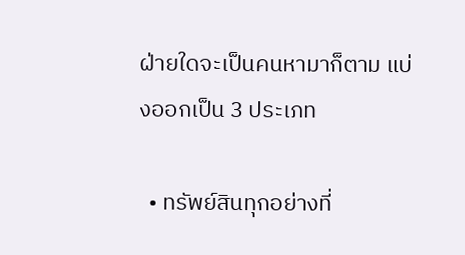ฝ่ายใดจะเป็นคนหามาก็ตาม แบ่งออกเป็น 3 ประเภท

  • ทรัพย์สินทุกอย่างที่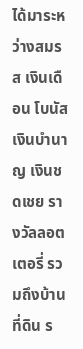ได้มาระหว่างสมรส เงินเดือน โบนัส เงินบำนาญ เงินชดเชย รางวัลลอตเตอรี่ รวมถึงบ้าน ที่ดิน ร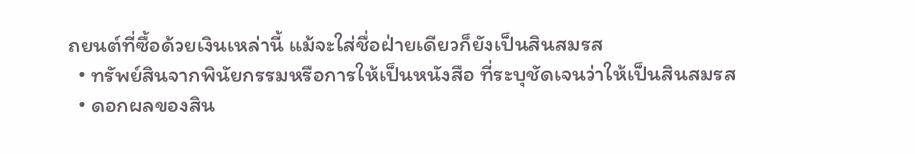ถยนต์ที่ซื้อด้วยเงินเหล่านี้ แม้จะใส่ชื่อฝ่ายเดียวก็ยังเป็นสินสมรส
  • ทรัพย์สินจากพินัยกรรมหรือการให้เป็นหนังสือ ที่ระบุชัดเจนว่าให้เป็นสินสมรส
  • ดอกผลของสิน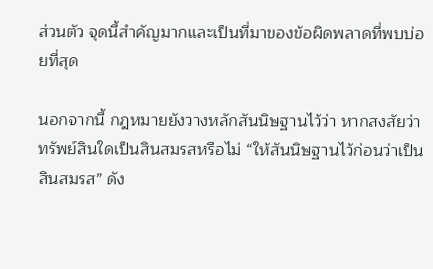ส่วนตัว จุดนี้สำคัญมากและเป็นที่มาของข้อผิดพลาดที่พบบ่อยที่สุด

นอกจากนี้ กฎหมายยังวางหลักสันนิษฐานไว้ว่า หากสงสัยว่าทรัพย์สินใดเป็นสินสมรสหรือไม่ “ให้สันนิษฐานไว้ก่อนว่าเป็นสินสมรส” ดัง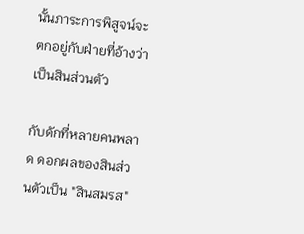นั้นภาระการพิสูจน์จะตกอยู่กับฝ่ายที่อ้างว่าเป็นสินส่วนตัว

กับดักที่หลายคนพลาด ดอกผลของสินส่วนตัวเป็น "สินสมรส"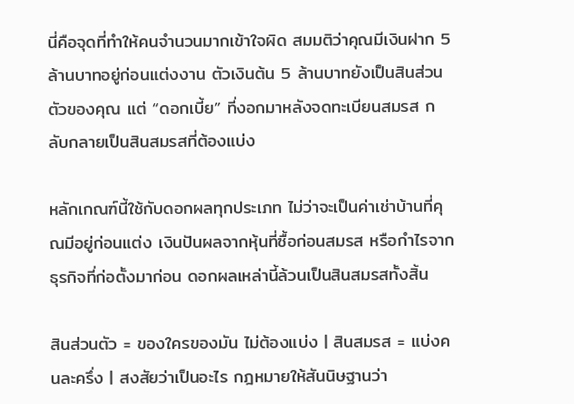นี่คือจุดที่ทำให้คนจำนวนมากเข้าใจผิด สมมติว่าคุณมีเงินฝาก 5 ล้านบาทอยู่ก่อนแต่งงาน ตัวเงินต้น 5 ล้านบาทยังเป็นสินส่วนตัวของคุณ แต่ “ดอกเบี้ย” ที่งอกมาหลังจดทะเบียนสมรส กลับกลายเป็นสินสมรสที่ต้องแบ่ง

หลักเกณฑ์นี้ใช้กับดอกผลทุกประเภท ไม่ว่าจะเป็นค่าเช่าบ้านที่คุณมีอยู่ก่อนแต่ง เงินปันผลจากหุ้นที่ซื้อก่อนสมรส หรือกำไรจากธุรกิจที่ก่อตั้งมาก่อน ดอกผลเหล่านี้ล้วนเป็นสินสมรสทั้งสิ้น

สินส่วนตัว = ของใครของมัน ไม่ต้องแบ่ง | สินสมรส = แบ่งคนละครึ่ง | สงสัยว่าเป็นอะไร กฎหมายให้สันนิษฐานว่า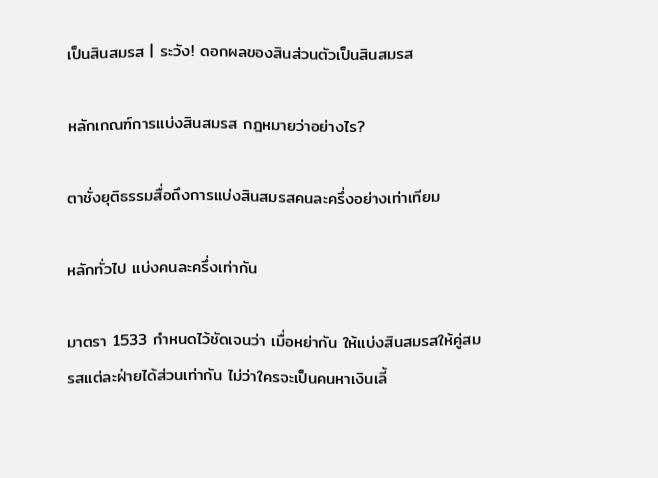เป็นสินสมรส | ระวัง! ดอกผลของสินส่วนตัวเป็นสินสมรส

หลักเกณฑ์การแบ่งสินสมรส กฎหมายว่าอย่างไร?

ตาชั่งยุติธรรมสื่อถึงการแบ่งสินสมรสคนละครึ่งอย่างเท่าเทียม

หลักทั่วไป แบ่งคนละครึ่งเท่ากัน

มาตรา 1533 กำหนดไว้ชัดเจนว่า เมื่อหย่ากัน ให้แบ่งสินสมรสให้คู่สมรสแต่ละฝ่ายได้ส่วนเท่ากัน ไม่ว่าใครจะเป็นคนหาเงินเลี้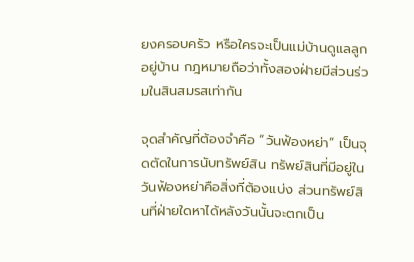ยงครอบครัว หรือใครจะเป็นแม่บ้านดูแลลูกอยู่บ้าน กฎหมายถือว่าทั้งสองฝ่ายมีส่วนร่วมในสินสมรสเท่ากัน

จุดสำคัญที่ต้องจำคือ “วันฟ้องหย่า” เป็นจุดตัดในการนับทรัพย์สิน ทรัพย์สินที่มีอยู่ในวันฟ้องหย่าคือสิ่งที่ต้องแบ่ง ส่วนทรัพย์สินที่ฝ่ายใดหาได้หลังวันนั้นจะตกเป็น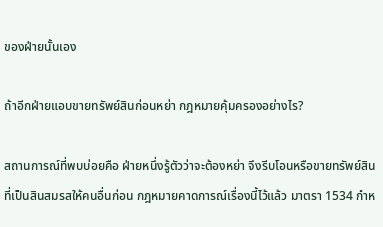ของฝ่ายนั้นเอง

ถ้าอีกฝ่ายแอบขายทรัพย์สินก่อนหย่า กฎหมายคุ้มครองอย่างไร?

สถานการณ์ที่พบบ่อยคือ ฝ่ายหนึ่งรู้ตัวว่าจะต้องหย่า จึงรีบโอนหรือขายทรัพย์สินที่เป็นสินสมรสให้คนอื่นก่อน กฎหมายคาดการณ์เรื่องนี้ไว้แล้ว มาตรา 1534 กำห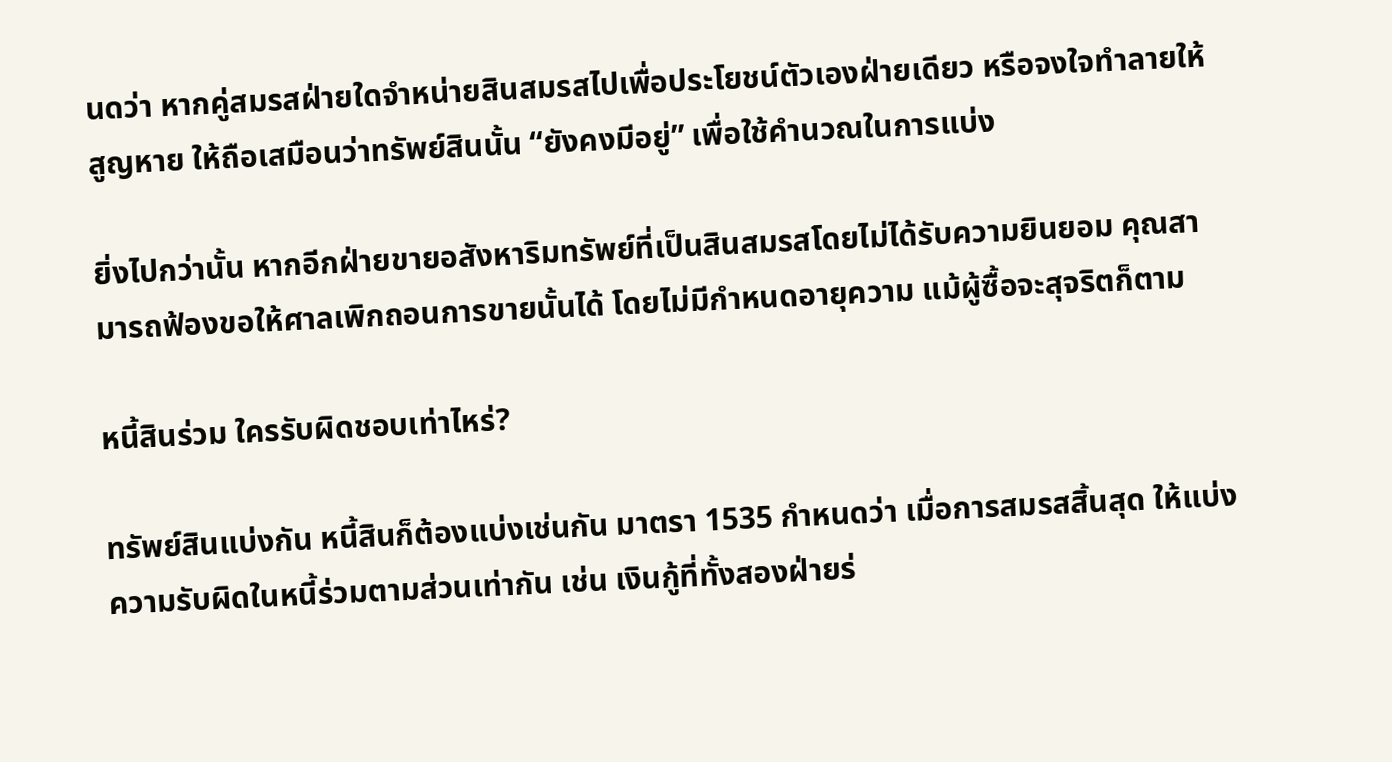นดว่า หากคู่สมรสฝ่ายใดจำหน่ายสินสมรสไปเพื่อประโยชน์ตัวเองฝ่ายเดียว หรือจงใจทำลายให้สูญหาย ให้ถือเสมือนว่าทรัพย์สินนั้น “ยังคงมีอยู่” เพื่อใช้คำนวณในการแบ่ง

ยิ่งไปกว่านั้น หากอีกฝ่ายขายอสังหาริมทรัพย์ที่เป็นสินสมรสโดยไม่ได้รับความยินยอม คุณสามารถฟ้องขอให้ศาลเพิกถอนการขายนั้นได้ โดยไม่มีกำหนดอายุความ แม้ผู้ซื้อจะสุจริตก็ตาม

หนี้สินร่วม ใครรับผิดชอบเท่าไหร่?

ทรัพย์สินแบ่งกัน หนี้สินก็ต้องแบ่งเช่นกัน มาตรา 1535 กำหนดว่า เมื่อการสมรสสิ้นสุด ให้แบ่งความรับผิดในหนี้ร่วมตามส่วนเท่ากัน เช่น เงินกู้ที่ทั้งสองฝ่ายร่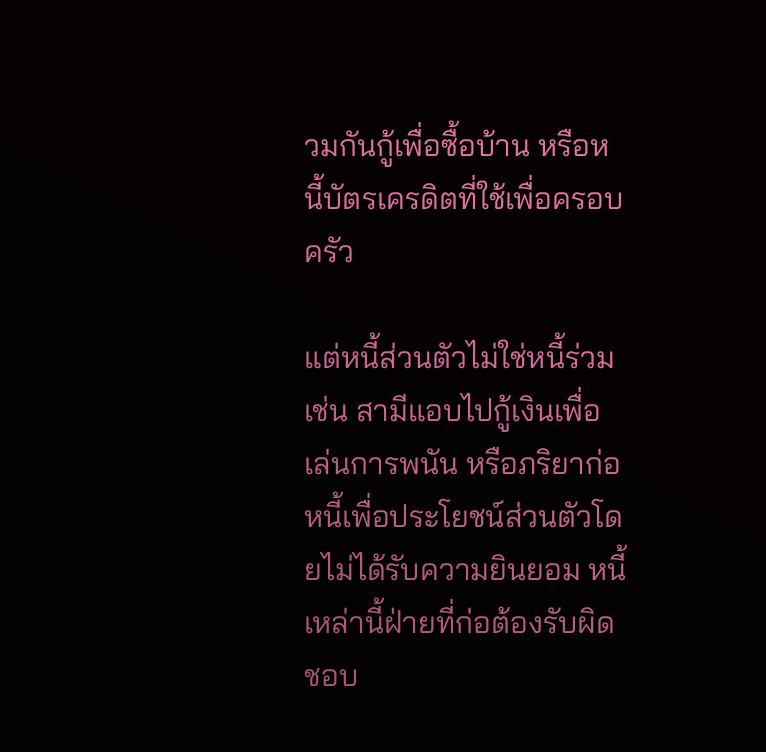วมกันกู้เพื่อซื้อบ้าน หรือหนี้บัตรเครดิตที่ใช้เพื่อครอบครัว

แต่หนี้ส่วนตัวไม่ใช่หนี้ร่วม เช่น สามีแอบไปกู้เงินเพื่อเล่นการพนัน หรือภริยาก่อหนี้เพื่อประโยชน์ส่วนตัวโดยไม่ได้รับความยินยอม หนี้เหล่านี้ฝ่ายที่ก่อต้องรับผิดชอบ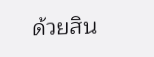ด้วยสิน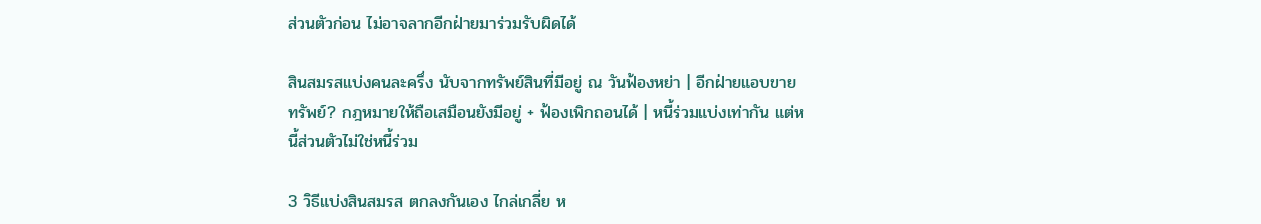ส่วนตัวก่อน ไม่อาจลากอีกฝ่ายมาร่วมรับผิดได้

สินสมรสแบ่งคนละครึ่ง นับจากทรัพย์สินที่มีอยู่ ณ วันฟ้องหย่า | อีกฝ่ายแอบขายทรัพย์? กฎหมายให้ถือเสมือนยังมีอยู่ + ฟ้องเพิกถอนได้ | หนี้ร่วมแบ่งเท่ากัน แต่หนี้ส่วนตัวไม่ใช่หนี้ร่วม

3 วิธีแบ่งสินสมรส ตกลงกันเอง ไกล่เกลี่ย ห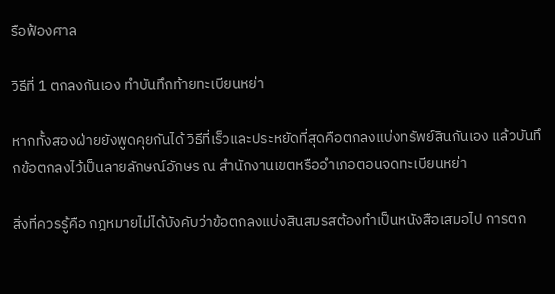รือฟ้องศาล

วิธีที่ 1 ตกลงกันเอง ทำบันทึกท้ายทะเบียนหย่า

หากทั้งสองฝ่ายยังพูดคุยกันได้ วิธีที่เร็วและประหยัดที่สุดคือตกลงแบ่งทรัพย์สินกันเอง แล้วบันทึกข้อตกลงไว้เป็นลายลักษณ์อักษร ณ สำนักงานเขตหรืออำเภอตอนจดทะเบียนหย่า

สิ่งที่ควรรู้คือ กฎหมายไม่ได้บังคับว่าข้อตกลงแบ่งสินสมรสต้องทำเป็นหนังสือเสมอไป การตก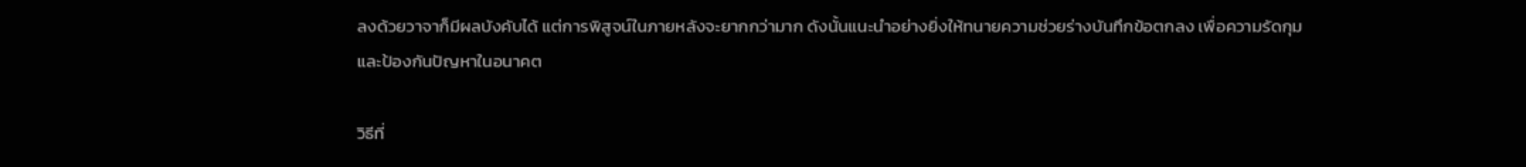ลงด้วยวาจาก็มีผลบังคับได้ แต่การพิสูจน์ในภายหลังจะยากกว่ามาก ดังนั้นแนะนำอย่างยิ่งให้ทนายความช่วยร่างบันทึกข้อตกลง เพื่อความรัดกุมและป้องกันปัญหาในอนาคต

วิธีที่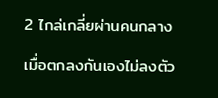2 ไกล่เกลี่ยผ่านคนกลาง

เมื่อตกลงกันเองไม่ลงตัว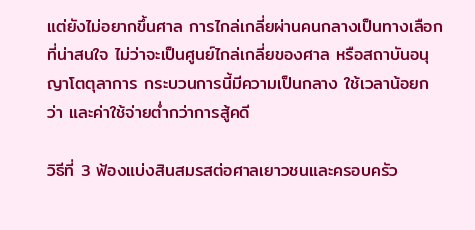แต่ยังไม่อยากขึ้นศาล การไกล่เกลี่ยผ่านคนกลางเป็นทางเลือกที่น่าสนใจ ไม่ว่าจะเป็นศูนย์ไกล่เกลี่ยของศาล หรือสถาบันอนุญาโตตุลาการ กระบวนการนี้มีความเป็นกลาง ใช้เวลาน้อยกว่า และค่าใช้จ่ายต่ำกว่าการสู้คดี

วิธีที่ 3 ฟ้องแบ่งสินสมรสต่อศาลเยาวชนและครอบครัว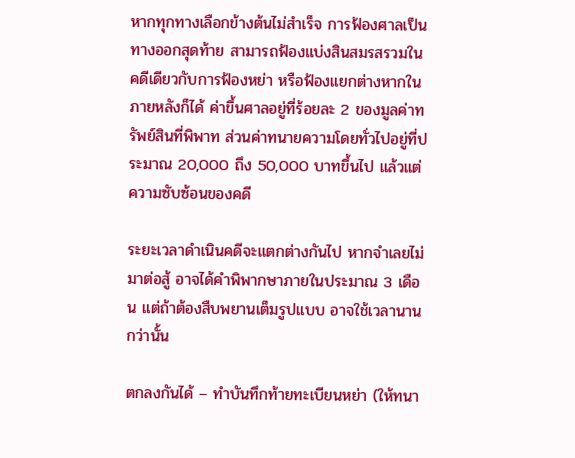หากทุกทางเลือกข้างต้นไม่สำเร็จ การฟ้องศาลเป็นทางออกสุดท้าย สามารถฟ้องแบ่งสินสมรสรวมในคดีเดียวกับการฟ้องหย่า หรือฟ้องแยกต่างหากในภายหลังก็ได้ ค่าขึ้นศาลอยู่ที่ร้อยละ 2 ของมูลค่าทรัพย์สินที่พิพาท ส่วนค่าทนายความโดยทั่วไปอยู่ที่ประมาณ 20,000 ถึง 50,000 บาทขึ้นไป แล้วแต่ความซับซ้อนของคดี

ระยะเวลาดำเนินคดีจะแตกต่างกันไป หากจำเลยไม่มาต่อสู้ อาจได้คำพิพากษาภายในประมาณ 3 เดือน แต่ถ้าต้องสืบพยานเต็มรูปแบบ อาจใช้เวลานานกว่านั้น

ตกลงกันได้ – ทำบันทึกท้ายทะเบียนหย่า (ให้ทนา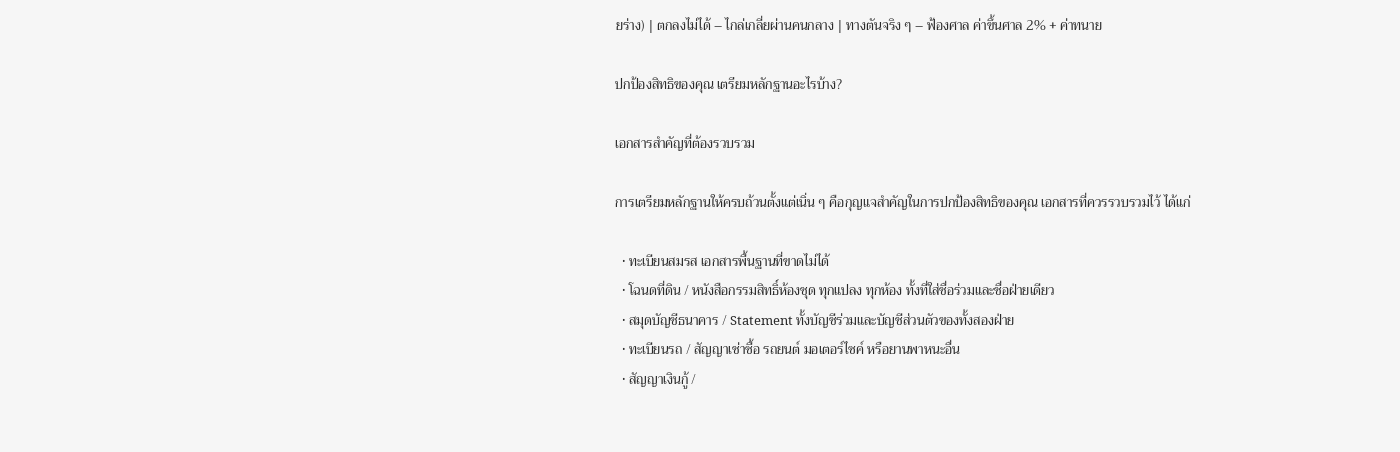ยร่าง) | ตกลงไม่ได้ – ไกล่เกลี่ยผ่านคนกลาง | ทางตันจริง ๆ – ฟ้องศาล ค่าขึ้นศาล 2% + ค่าทนาย

ปกป้องสิทธิของคุณ เตรียมหลักฐานอะไรบ้าง?

เอกสารสำคัญที่ต้องรวบรวม

การเตรียมหลักฐานให้ครบถ้วนตั้งแต่เนิ่น ๆ คือกุญแจสำคัญในการปกป้องสิทธิของคุณ เอกสารที่ควรรวบรวมไว้ ได้แก่

  • ทะเบียนสมรส เอกสารพื้นฐานที่ขาดไม่ได้
  • โฉนดที่ดิน / หนังสือกรรมสิทธิ์ห้องชุด ทุกแปลง ทุกห้อง ทั้งที่ใส่ชื่อร่วมและชื่อฝ่ายเดียว
  • สมุดบัญชีธนาคาร / Statement ทั้งบัญชีร่วมและบัญชีส่วนตัวของทั้งสองฝ่าย
  • ทะเบียนรถ / สัญญาเช่าซื้อ รถยนต์ มอเตอร์ไซค์ หรือยานพาหนะอื่น
  • สัญญาเงินกู้ /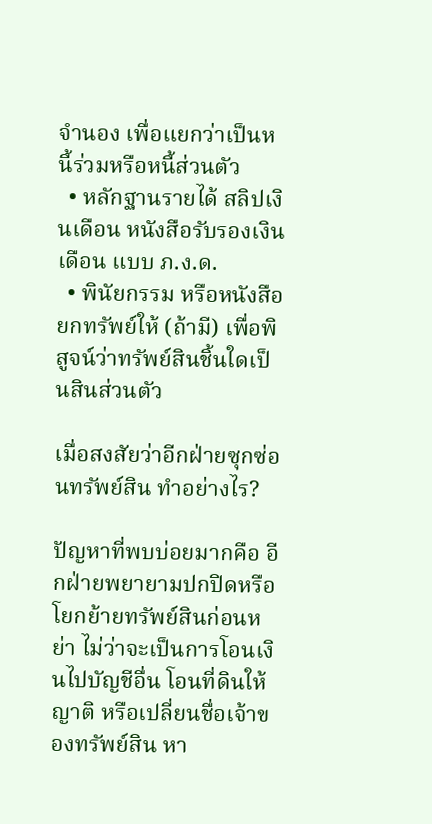จำนอง เพื่อแยกว่าเป็นหนี้ร่วมหรือหนี้ส่วนตัว
  • หลักฐานรายได้ สลิปเงินเดือน หนังสือรับรองเงินเดือน แบบ ภ.ง.ด.
  • พินัยกรรม หรือหนังสือยกทรัพย์ให้ (ถ้ามี) เพื่อพิสูจน์ว่าทรัพย์สินชิ้นใดเป็นสินส่วนตัว

เมื่อสงสัยว่าอีกฝ่ายซุกซ่อนทรัพย์สิน ทำอย่างไร?

ปัญหาที่พบบ่อยมากคือ อีกฝ่ายพยายามปกปิดหรือโยกย้ายทรัพย์สินก่อนหย่า ไม่ว่าจะเป็นการโอนเงินไปบัญชีอื่น โอนที่ดินให้ญาติ หรือเปลี่ยนชื่อเจ้าของทรัพย์สิน หา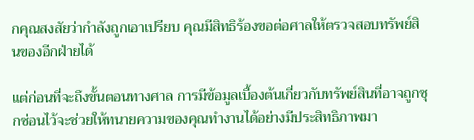กคุณสงสัยว่ากำลังถูกเอาเปรียบ คุณมีสิทธิร้องขอต่อศาลให้ตรวจสอบทรัพย์สินของอีกฝ่ายได้

แต่ก่อนที่จะถึงขั้นตอนทางศาล การมีข้อมูลเบื้องต้นเกี่ยวกับทรัพย์สินที่อาจถูกซุกซ่อนไว้จะช่วยให้ทนายความของคุณทำงานได้อย่างมีประสิทธิภาพมา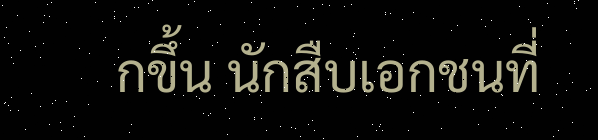กขึ้น นักสืบเอกชนที่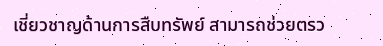เชี่ยวชาญด้านการสืบทรัพย์ สามารถช่วยตรว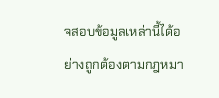จสอบข้อมูลเหล่านี้ได้อย่างถูกต้องตามกฎหมา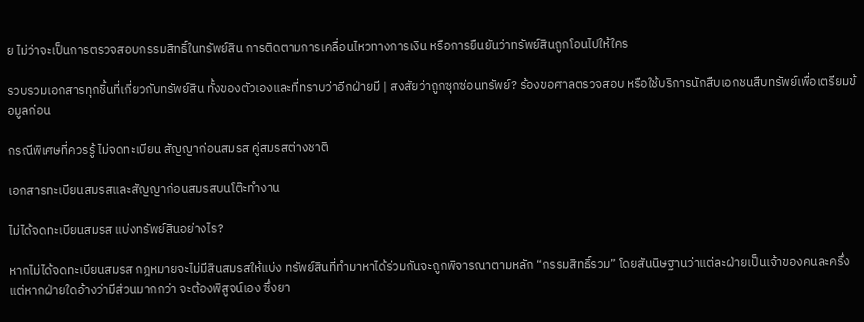ย ไม่ว่าจะเป็นการตรวจสอบกรรมสิทธิ์ในทรัพย์สิน การติดตามการเคลื่อนไหวทางการเงิน หรือการยืนยันว่าทรัพย์สินถูกโอนไปให้ใคร

รวบรวมเอกสารทุกชิ้นที่เกี่ยวกับทรัพย์สิน ทั้งของตัวเองและที่ทราบว่าอีกฝ่ายมี | สงสัยว่าถูกซุกซ่อนทรัพย์? ร้องขอศาลตรวจสอบ หรือใช้บริการนักสืบเอกชนสืบทรัพย์เพื่อเตรียมข้อมูลก่อน

กรณีพิเศษที่ควรรู้ ไม่จดทะเบียน สัญญาก่อนสมรส คู่สมรสต่างชาติ

เอกสารทะเบียนสมรสและสัญญาก่อนสมรสบนโต๊ะทำงาน

ไม่ได้จดทะเบียนสมรส แบ่งทรัพย์สินอย่างไร?

หากไม่ได้จดทะเบียนสมรส กฎหมายจะไม่มีสินสมรสให้แบ่ง ทรัพย์สินที่ทำมาหาได้ร่วมกันจะถูกพิจารณาตามหลัก “กรรมสิทธิ์รวม” โดยสันนิษฐานว่าแต่ละฝ่ายเป็นเจ้าของคนละครึ่ง แต่หากฝ่ายใดอ้างว่ามีส่วนมากกว่า จะต้องพิสูจน์เอง ซึ่งยา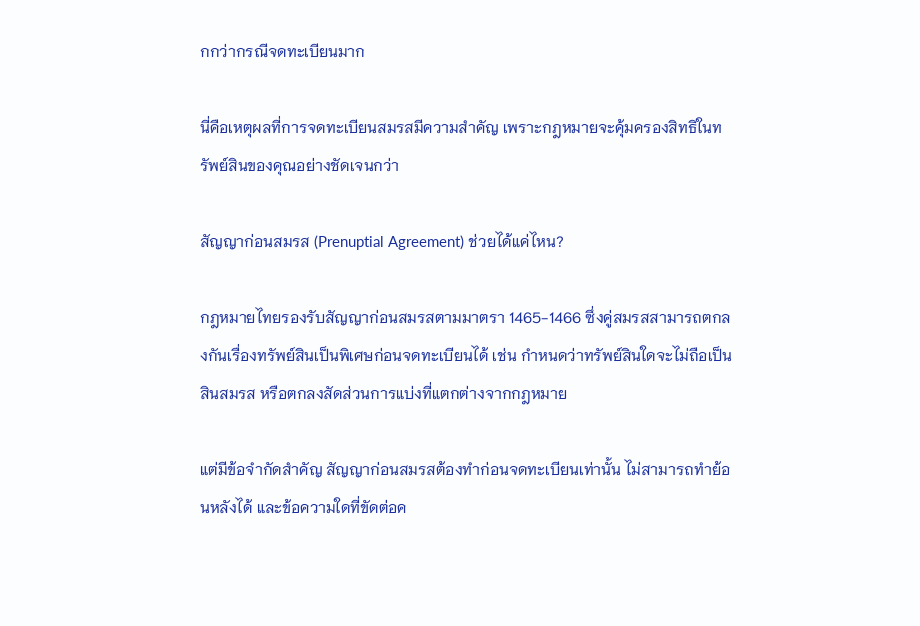กกว่ากรณีจดทะเบียนมาก

นี่คือเหตุผลที่การจดทะเบียนสมรสมีความสำคัญ เพราะกฎหมายจะคุ้มครองสิทธิในทรัพย์สินของคุณอย่างชัดเจนกว่า

สัญญาก่อนสมรส (Prenuptial Agreement) ช่วยได้แค่ไหน?

กฎหมายไทยรองรับสัญญาก่อนสมรสตามมาตรา 1465-1466 ซึ่งคู่สมรสสามารถตกลงกันเรื่องทรัพย์สินเป็นพิเศษก่อนจดทะเบียนได้ เช่น กำหนดว่าทรัพย์สินใดจะไม่ถือเป็นสินสมรส หรือตกลงสัดส่วนการแบ่งที่แตกต่างจากกฎหมาย

แต่มีข้อจำกัดสำคัญ สัญญาก่อนสมรสต้องทำก่อนจดทะเบียนเท่านั้น ไม่สามารถทำย้อนหลังได้ และข้อความใดที่ขัดต่อค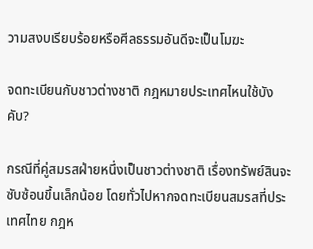วามสงบเรียบร้อยหรือศีลธรรมอันดีจะเป็นโมฆะ

จดทะเบียนกับชาวต่างชาติ กฎหมายประเทศไหนใช้บังคับ?

กรณีที่คู่สมรสฝ่ายหนึ่งเป็นชาวต่างชาติ เรื่องทรัพย์สินจะซับซ้อนขึ้นเล็กน้อย โดยทั่วไปหากจดทะเบียนสมรสที่ประเทศไทย กฎห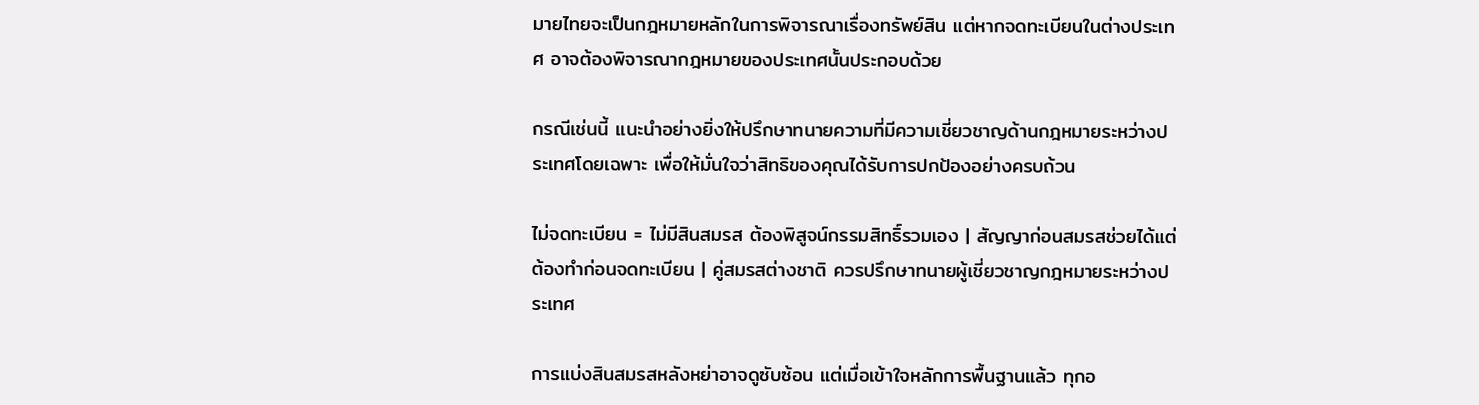มายไทยจะเป็นกฎหมายหลักในการพิจารณาเรื่องทรัพย์สิน แต่หากจดทะเบียนในต่างประเทศ อาจต้องพิจารณากฎหมายของประเทศนั้นประกอบด้วย

กรณีเช่นนี้ แนะนำอย่างยิ่งให้ปรึกษาทนายความที่มีความเชี่ยวชาญด้านกฎหมายระหว่างประเทศโดยเฉพาะ เพื่อให้มั่นใจว่าสิทธิของคุณได้รับการปกป้องอย่างครบถ้วน

ไม่จดทะเบียน = ไม่มีสินสมรส ต้องพิสูจน์กรรมสิทธิ์รวมเอง | สัญญาก่อนสมรสช่วยได้แต่ต้องทำก่อนจดทะเบียน | คู่สมรสต่างชาติ ควรปรึกษาทนายผู้เชี่ยวชาญกฎหมายระหว่างประเทศ

การแบ่งสินสมรสหลังหย่าอาจดูซับซ้อน แต่เมื่อเข้าใจหลักการพื้นฐานแล้ว ทุกอ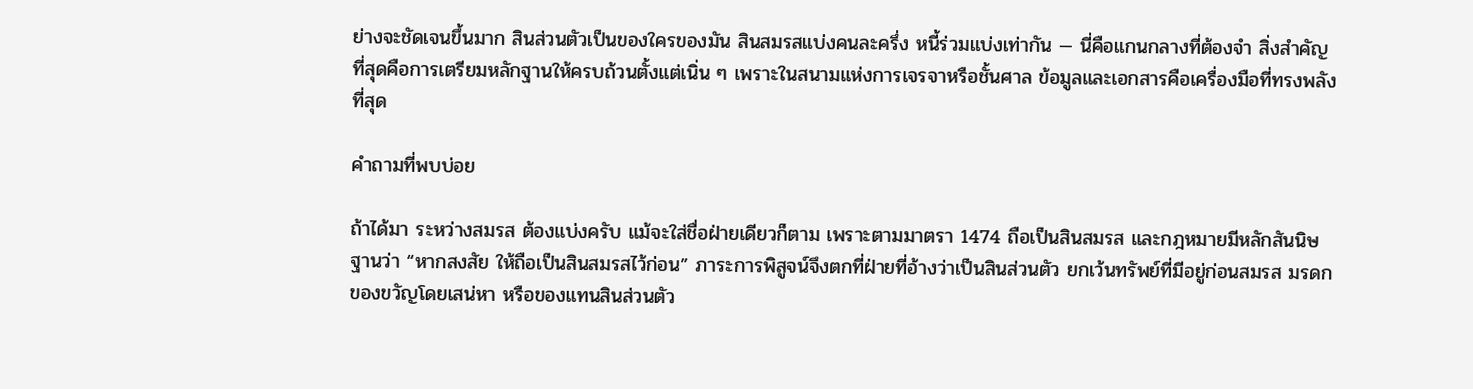ย่างจะชัดเจนขึ้นมาก สินส่วนตัวเป็นของใครของมัน สินสมรสแบ่งคนละครึ่ง หนี้ร่วมแบ่งเท่ากัน — นี่คือแกนกลางที่ต้องจำ สิ่งสำคัญที่สุดคือการเตรียมหลักฐานให้ครบถ้วนตั้งแต่เนิ่น ๆ เพราะในสนามแห่งการเจรจาหรือชั้นศาล ข้อมูลและเอกสารคือเครื่องมือที่ทรงพลังที่สุด

คำถามที่พบบ่อย

ถ้าได้มา ระหว่างสมรส ต้องแบ่งครับ แม้จะใส่ชื่อฝ่ายเดียวก็ตาม เพราะตามมาตรา 1474 ถือเป็นสินสมรส และกฎหมายมีหลักสันนิษฐานว่า “หากสงสัย ให้ถือเป็นสินสมรสไว้ก่อน” ภาระการพิสูจน์จึงตกที่ฝ่ายที่อ้างว่าเป็นสินส่วนตัว ยกเว้นทรัพย์ที่มีอยู่ก่อนสมรส มรดก ของขวัญโดยเสน่หา หรือของแทนสินส่วนตัว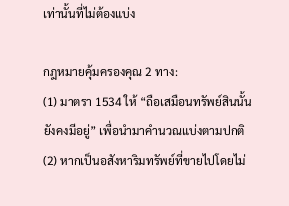เท่านั้นที่ไม่ต้องแบ่ง

กฎหมายคุ้มครองคุณ 2 ทาง:
(1) มาตรา 1534 ให้ “ถือเสมือนทรัพย์สินนั้นยังคงมีอยู่” เพื่อนำมาคำนวณแบ่งตามปกติ
(2) หากเป็นอสังหาริมทรัพย์ที่ขายไปโดยไม่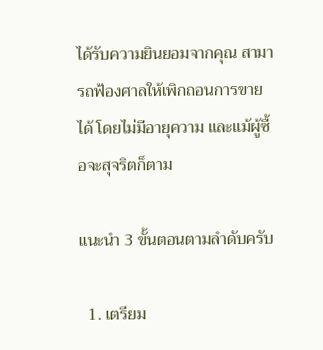ได้รับความยินยอมจากคุณ สามารถฟ้องศาลให้เพิกถอนการขายได้ โดยไม่มีอายุความ และแม้ผู้ซื้อจะสุจริตก็ตาม

แนะนำ 3 ขั้นตอนตามลำดับครับ

  1. เตรียม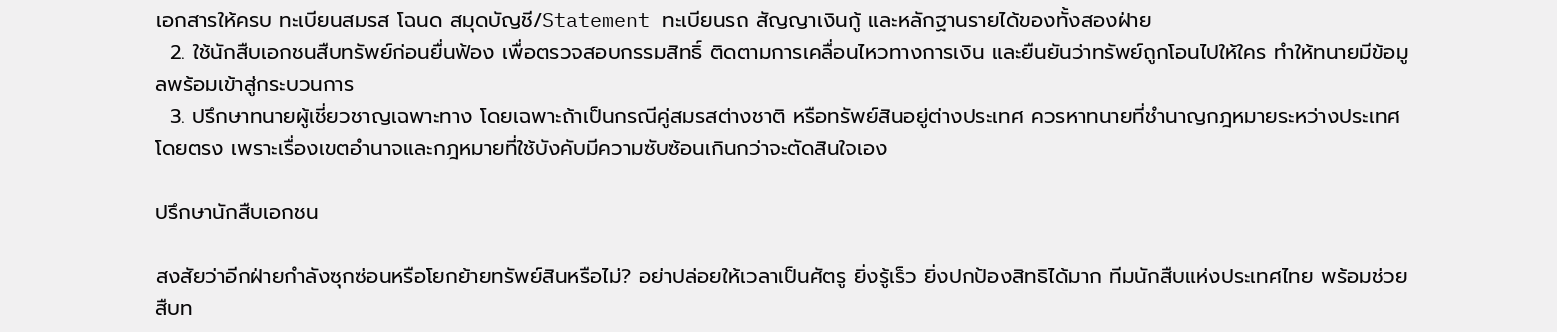เอกสารให้ครบ ทะเบียนสมรส โฉนด สมุดบัญชี/Statement ทะเบียนรถ สัญญาเงินกู้ และหลักฐานรายได้ของทั้งสองฝ่าย
  2. ใช้นักสืบเอกชนสืบทรัพย์ก่อนยื่นฟ้อง เพื่อตรวจสอบกรรมสิทธิ์ ติดตามการเคลื่อนไหวทางการเงิน และยืนยันว่าทรัพย์ถูกโอนไปให้ใคร ทำให้ทนายมีข้อมูลพร้อมเข้าสู่กระบวนการ
  3. ปรึกษาทนายผู้เชี่ยวชาญเฉพาะทาง โดยเฉพาะถ้าเป็นกรณีคู่สมรสต่างชาติ หรือทรัพย์สินอยู่ต่างประเทศ ควรหาทนายที่ชำนาญกฎหมายระหว่างประเทศโดยตรง เพราะเรื่องเขตอำนาจและกฎหมายที่ใช้บังคับมีความซับซ้อนเกินกว่าจะตัดสินใจเอง

ปรึกษานักสืบเอกชน

สงสัยว่าอีกฝ่ายกำลังซุกซ่อนหรือโยกย้ายทรัพย์สินหรือไม่? อย่าปล่อยให้เวลาเป็นศัตรู ยิ่งรู้เร็ว ยิ่งปกป้องสิทธิได้มาก ทีมนักสืบแห่งประเทศไทย พร้อมช่วยสืบท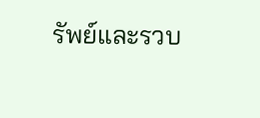รัพย์และรวบ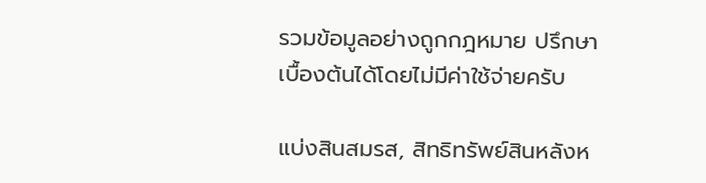รวมข้อมูลอย่างถูกกฎหมาย ปรึกษาเบื้องต้นได้โดยไม่มีค่าใช้จ่ายครับ

แบ่งสินสมรส, สิทธิทรัพย์สินหลังห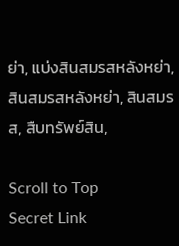ย่า, แบ่งสินสมรสหลังหย่า, สินสมรสหลังหย่า, สินสมรส, สืบทรัพย์สิน,

Scroll to Top
Secret Link